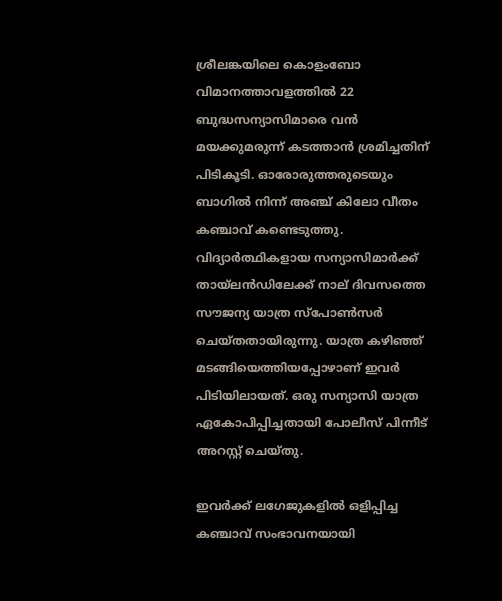ശ്രീലങ്കയിലെ കൊളംബോ വിമാനത്താവളത്തില്‍ 22 ബുദ്ധസന്യാസിമാരെ വന്‍ മയക്കുമരുന്ന് കടത്താന്‍ ശ്രമിച്ചതിന് പിടികൂടി. ഓരോരുത്തരുടെയും ബാഗില്‍ നിന്ന് അഞ്ച് കിലോ വീതം കഞ്ചാവ് കണ്ടെടുത്തു. വിദ്യാര്‍ത്ഥികളായ സന്യാസിമാര്‍ക്ക് തായ്ലന്‍ഡിലേക്ക് നാല് ദിവസത്തെ സൗജന്യ യാത്ര സ്‌പോൺസർ ചെയ്തതായിരുന്നു. യാത്ര കഴിഞ്ഞ് മടങ്ങിയെത്തിയപ്പോഴാണ് ഇവര്‍ പിടിയിലായത്. ഒരു സന്യാസി യാത്ര ഏകോപിപ്പിച്ചതായി പോലീസ് പിന്നീട് അറസ്റ്റ് ചെയ്തു.

ഇവര്‍ക്ക് ലഗേജുകളില്‍ ഒളിപ്പിച്ച കഞ്ചാവ് സംഭാവനയായി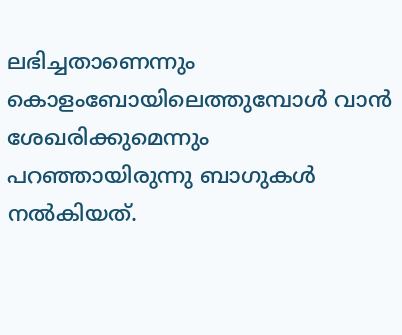ലഭിച്ചതാണെന്നും കൊളംബോയിലെത്തുമ്പോള്‍ വാന്‍ ശേഖരിക്കുമെന്നും പറഞ്ഞായിരുന്നു ബാഗുകള്‍ നല്‍കിയത്.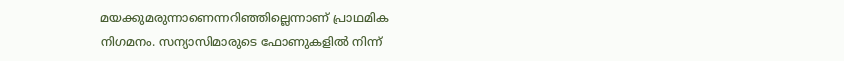മയക്കുമരുന്നാണെന്നറിഞ്ഞില്ലെന്നാണ് പ്രാഥമിക നിഗമനം. സന്യാസിമാരുടെ ഫോണുകളില്‍ നിന്ന്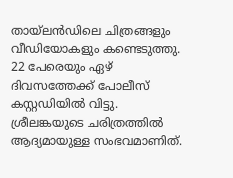തായ്ലന്‍ഡിലെ ചിത്രങ്ങളും വീഡിയോകളും കണ്ടെടുത്തു. 22 പേരെയും ഏഴ് ദിവസത്തേക്ക് പോലീസ് കസ്റ്റഡിയില്‍ വിട്ടു. ശ്രീലങ്കയുടെ ചരിത്രത്തില്‍ ആദ്യമായുള്ള സംഭവമാണിത്.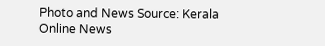Photo and News Source: Kerala Online News